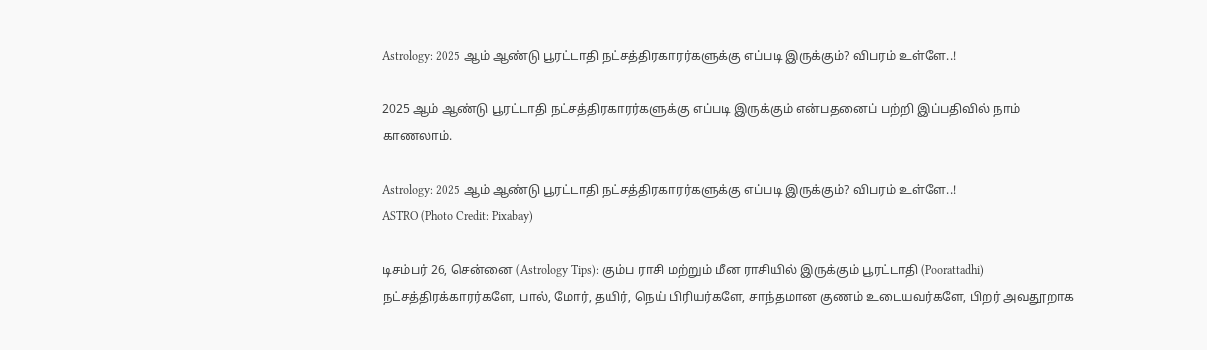Astrology: 2025 ஆம் ஆண்டு பூரட்டாதி நட்சத்திரகாரர்களுக்கு எப்படி இருக்கும்? விபரம் உள்ளே..!

2025 ஆம் ஆண்டு பூரட்டாதி நட்சத்திரகாரர்களுக்கு எப்படி இருக்கும் என்பதனைப் பற்றி இப்பதிவில் நாம் காணலாம்.

Astrology: 2025 ஆம் ஆண்டு பூரட்டாதி நட்சத்திரகாரர்களுக்கு எப்படி இருக்கும்? விபரம் உள்ளே..!
ASTRO (Photo Credit: Pixabay)

டிசம்பர் 26, சென்னை (Astrology Tips): கும்ப ராசி மற்றும் மீன ராசியில் இருக்கும் பூரட்டாதி (Poorattadhi) நட்சத்திரக்காரர்களே, பால், மோர், தயிர், நெய் பிரியர்களே, சாந்தமான குணம் உடையவர்களே, பிறர் அவதூறாக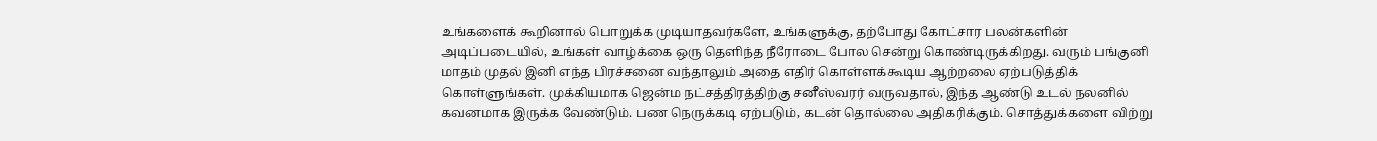உங்களைக் கூறினால் பொறுக்க முடியாதவர்களே, உங்களுக்கு, தற்போது கோட்சார பலன்களின் அடிப்படையில், உங்கள் வாழ்க்கை ஒரு தெளிந்த நீரோடை போல சென்று கொண்டிருக்கிறது. வரும் பங்குனி மாதம் முதல் இனி எந்த பிரச்சனை வந்தாலும் அதை எதிர் கொள்ளக்கூடிய ஆற்றலை ஏற்படுத்திக் கொள்ளுங்கள். முக்கியமாக ஜென்ம நட்சத்திரத்திற்கு சனீஸ்வரர் வருவதால், இந்த ஆண்டு உடல் நலனில் கவனமாக இருக்க வேண்டும். பண நெருக்கடி ஏற்படும், கடன் தொல்லை அதிகரிக்கும். சொத்துக்களை விற்று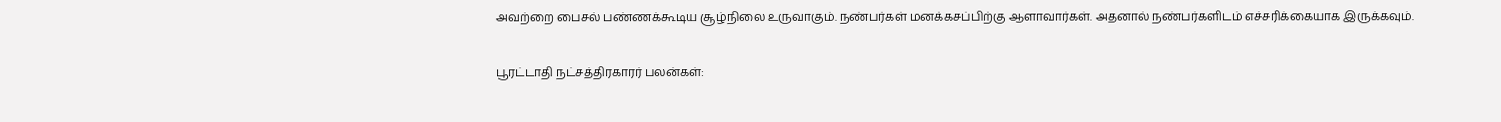அவற்றை பைசல் பண்ணக்கூடிய சூழ்நிலை உருவாகும். நண்பர்கள் மனக்கசப்பிற்கு ஆளாவார்கள். அதனால் நண்பர்களிடம் எச்சரிக்கையாக இருக்கவும்.

பூரட்டாதி நட்சத்திரகாரர் பலன்கள்: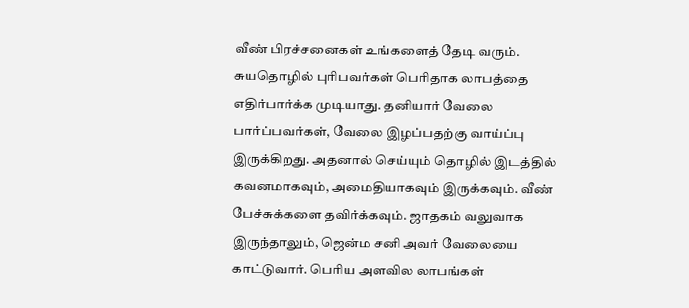வீண் பிரச்சனைகள் உங்களைத் தேடி வரும். சுயதொழில் புரிபவர்கள் பெரிதாக லாபத்தை எதிர்பார்க்க முடியாது. தனியார் வேலை பார்ப்பவர்கள், வேலை இழப்பதற்கு வாய்ப்பு இருக்கிறது. அதனால் செய்யும் தொழில் இடத்தில் கவனமாகவும், அமைதியாகவும் இருக்கவும். வீண் பேச்சுக்களை தவிர்க்கவும். ஜாதகம் வலுவாக இருந்தாலும், ஜென்ம சனி அவர் வேலையை காட்டுவார். பெரிய அளவில லாபங்கள்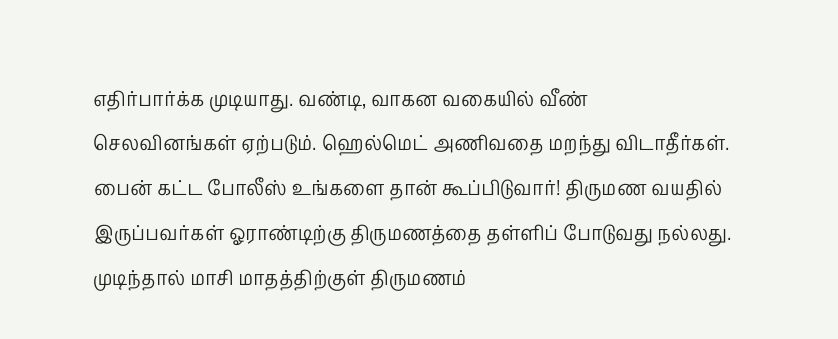எதிர்பார்க்க முடியாது. வண்டி, வாகன வகையில் வீண் செலவினங்கள் ஏற்படும். ஹெல்மெட் அணிவதை மறந்து விடாதீர்கள். பைன் கட்ட போலீஸ் உங்களை தான் கூப்பிடுவார்! திருமண வயதில் இருப்பவர்கள் ஓராண்டிற்கு திருமணத்தை தள்ளிப் போடுவது நல்லது. முடிந்தால் மாசி மாதத்திற்குள் திருமணம்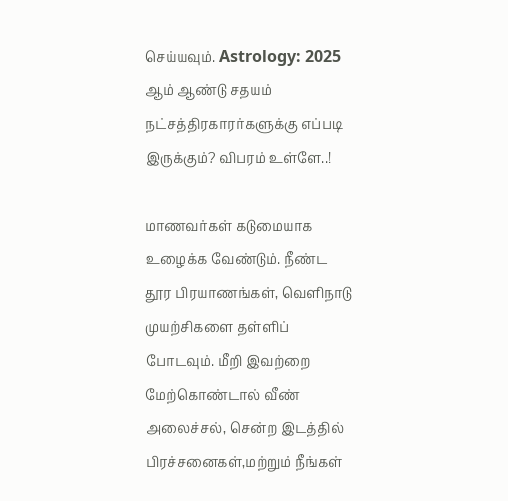செய்யவும். Astrology: 2025 ஆம் ஆண்டு சதயம் நட்சத்திரகாரர்களுக்கு எப்படி இருக்கும்? விபரம் உள்ளே..!

மாணவர்கள் கடுமையாக உழைக்க வேண்டும். நீண்ட தூர பிரயாணங்கள், வெளிநாடு முயற்சிகளை தள்ளிப் போடவும். மீறி இவற்றை மேற்கொண்டால் வீண் அலைச்சல், சென்ற இடத்தில் பிரச்சனைகள்,மற்றும் நீங்கள்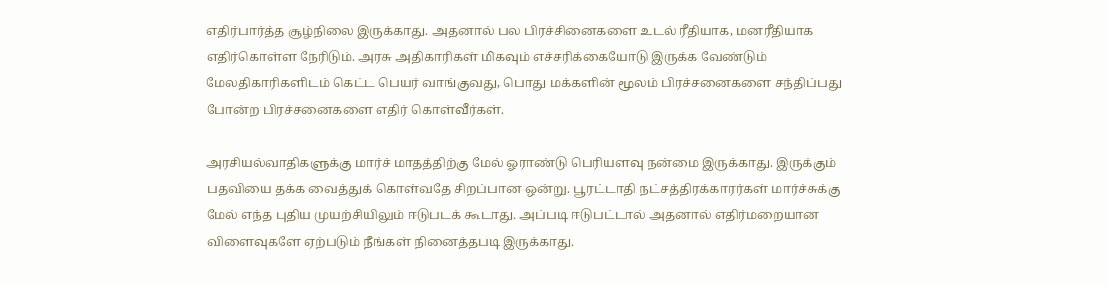எதிர்பார்த்த சூழ்நிலை இருக்காது. அதனால் பல பிரச்சினைகளை உடல் ரீதியாக, மனரீதியாக எதிர்கொள்ள நேரிடும். அரசு அதிகாரிகள் மிகவும் எச்சரிக்கையோடு இருக்க வேண்டும் மேலதிகாரிகளிடம் கெட்ட பெயர் வாங்குவது, பொது மக்களின் மூலம் பிரச்சனைகளை சந்திப்பது போன்ற பிரச்சனைகளை எதிர் கொள்வீர்கள்.

அரசியல்வாதிகளுக்கு மார்ச் மாதத்திற்கு மேல் ஓராண்டு பெரியளவு நன்மை இருக்காது. இருக்கும் பதவியை தக்க வைத்துக் கொள்வதே சிறப்பான ஒன்று. பூரட்டாதி நட்சத்திரக்காரர்கள் மார்ச்சுக்கு மேல் எந்த புதிய முயற்சியிலும் ஈடுபடக் கூடாது. அப்படி ஈடுபட்டால் அதனால் எதிர்மறையான விளைவுகளே ஏற்படும் நீங்கள் நினைத்தபடி இருக்காது.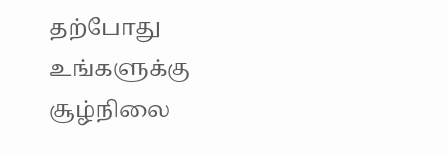தற்போது உங்களுக்கு சூழ்நிலை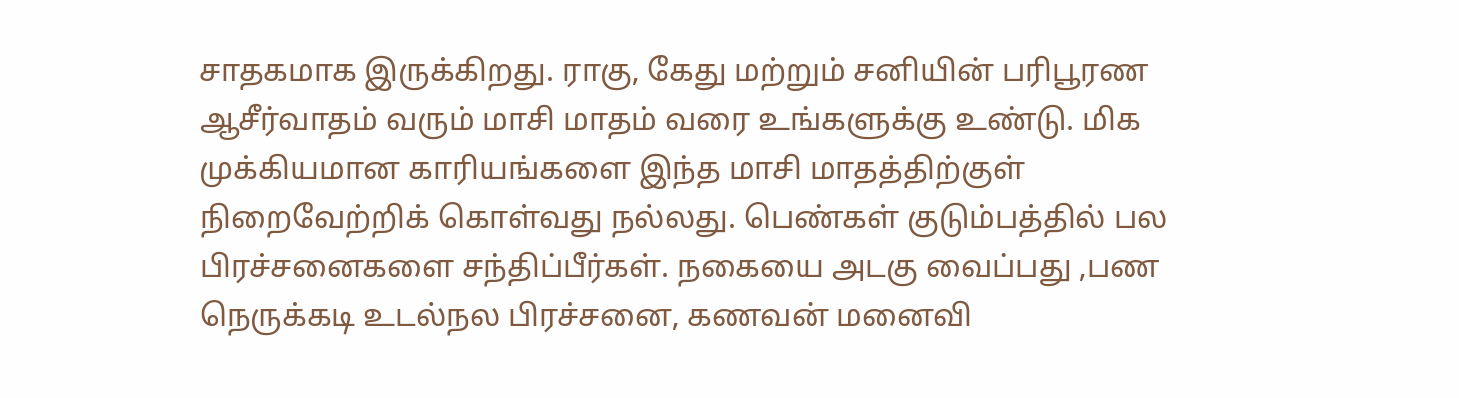சாதகமாக இருக்கிறது. ராகு, கேது மற்றும் சனியின் பரிபூரண ஆசீர்வாதம் வரும் மாசி மாதம் வரை உங்களுக்கு உண்டு. மிக முக்கியமான காரியங்களை இந்த மாசி மாதத்திற்குள் நிறைவேற்றிக் கொள்வது நல்லது. பெண்கள் குடும்பத்தில் பல பிரச்சனைகளை சந்திப்பீர்கள். நகையை அடகு வைப்பது ,பண நெருக்கடி உடல்நல பிரச்சனை, கணவன் மனைவி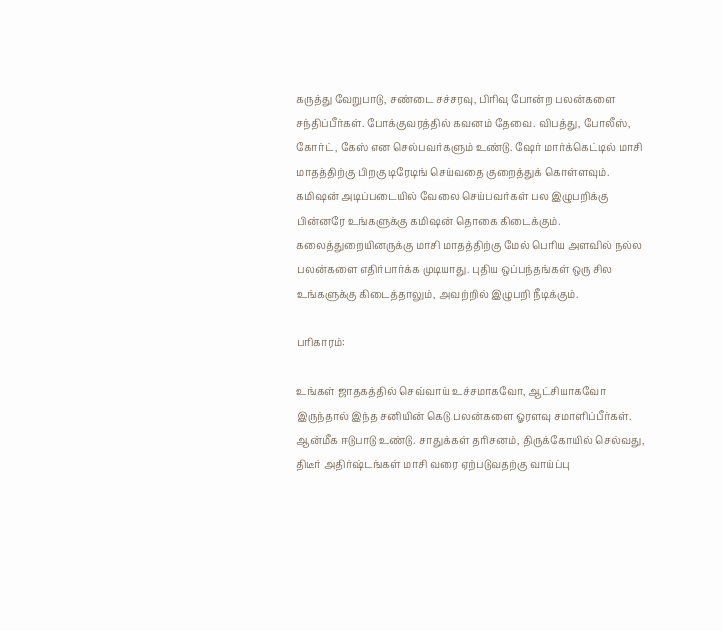கருத்து வேறுபாடு, சண்டை சச்சரவு, பிரிவு போன்ற பலன்களை சந்திப்பீர்கள். போக்குவரத்தில் கவனம் தேவை. விபத்து, போலீஸ், கோர்ட், கேஸ் என செல்பவர்களும் உண்டு. ஷேர் மார்க்கெட்டில் மாசி மாதத்திற்கு பிறகு டிரேடிங் செய்வதை குறைத்துக் கொள்ளவும். கமிஷன் அடிப்படையில் வேலை செய்பவர்கள் பல இழுபறிக்கு பின்னரே உங்களுக்கு கமிஷன் தொகை கிடைக்கும். கலைத்துறையினருக்கு மாசி மாதத்திற்கு மேல் பெரிய அளவில் நல்ல பலன்களை எதிர்பார்க்க முடியாது. புதிய ஒப்பந்தங்கள் ஒரு சில உங்களுக்கு கிடைத்தாலும், அவற்றில் இழுபறி நீடிக்கும்.

பரிகாரம்:

உங்கள் ஜாதகத்தில் செவ்வாய் உச்சமாகவோ, ஆட்சியாகவோ இருந்தால் இந்த சனியின் கெடு பலன்களை ஓரளவு சமாளிப்பீர்கள். ஆன்மீக ஈடுபாடு உண்டு. சாதுக்கள் தரிசனம், திருக்கோயில் செல்வது, திடீர் அதிர்ஷ்டங்கள் மாசி வரை ஏற்படுவதற்கு வாய்ப்பு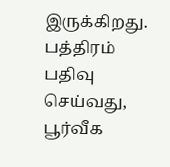இருக்கிறது. பத்திரம் பதிவு செய்வது, பூர்வீக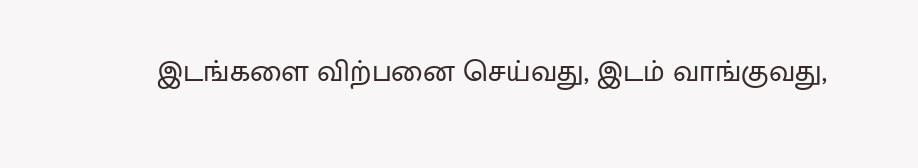இடங்களை விற்பனை செய்வது, இடம் வாங்குவது,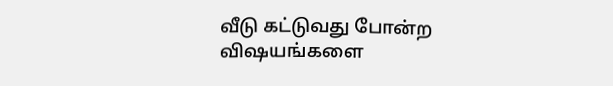வீடு கட்டுவது போன்ற விஷயங்களை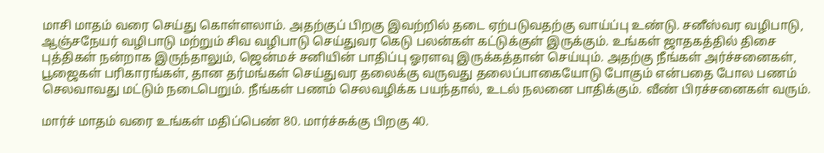மாசி மாதம் வரை செய்து கொள்ளலாம். அதற்குப் பிறகு இவற்றில் தடை ஏற்படுவதற்கு வாய்ப்பு உண்டு. சனீஸ்வர வழிபாடு, ஆஞ்சநேயர் வழிபாடு மற்றும் சிவ வழிபாடு செய்துவர கெடு பலன்கள் கட்டுக்குள் இருக்கும். உங்கள் ஜாதகத்தில் திசை புத்திகள் நன்றாக இருந்தாலும், ஜென்மச் சனியின் பாதிப்பு ஓரளவு இருக்கத்தான் செய்யும். அதற்கு நீங்கள் அர்ச்சனைகள், பூஜைகள் பரிகாரங்கள், தான தர்மங்கள் செய்துவர தலைக்கு வருவது தலைப்பாகையோடு போகும் என்பதை போல பணம் செலவாவது மட்டும் நடைபெறும். நீங்கள் பணம் செலவழிக்க பயந்தால், உடல் நலனை பாதிக்கும். வீண் பிரச்சனைகள் வரும்.

மார்ச் மாதம் வரை உங்கள் மதிப்பெண் 80. மார்ச்சுக்கு பிறகு 40.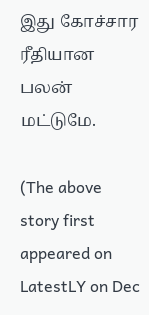இது கோச்சார ரீதியான பலன் மட்டுமே.

(The above story first appeared on LatestLY on Dec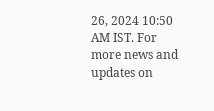26, 2024 10:50 AM IST. For more news and updates on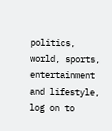politics, world, sports, entertainment and lifestyle, log on to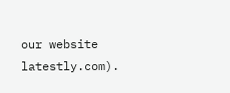our website latestly.com).